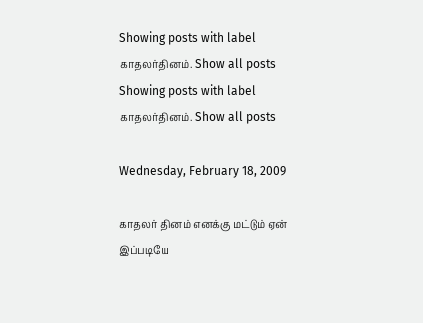Showing posts with label காதலர்தினம். Show all posts
Showing posts with label காதலர்தினம். Show all posts

Wednesday, February 18, 2009

காதலர் தினம் எனக்கு மட்டும் ஏன் இப்படியே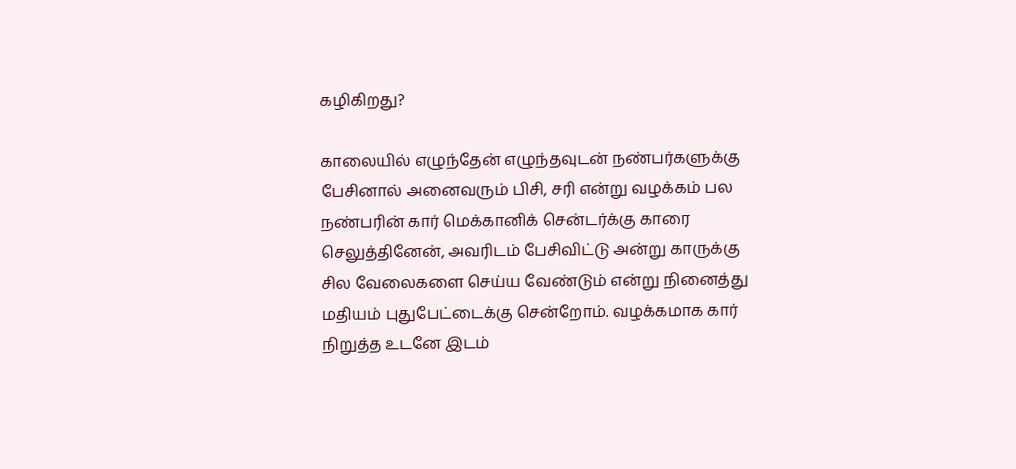கழிகிறது?

காலையில் எழுந்தேன் எழுந்தவுடன் நண்பர்களுக்கு பேசினால் அனைவரும் பிசி, சரி என்று வழக்கம் பல நண்பரின் கார் மெக்கானிக் சென்டர்க்கு காரை செலுத்தினேன், அவரிடம் பேசிவிட்டு அன்று காருக்கு சில வேலைகளை செய்ய வேண்டும் என்று நினைத்து மதியம் புதுபேட்டைக்கு சென்றோம். வழக்கமாக கார் நிறுத்த உடனே இடம்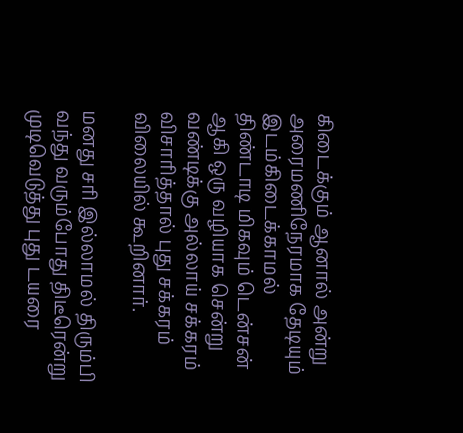கிடைக்கும் ஆனால் அன்று அரைமணிநேரமாக தேடியும் இடம்கிடைக்காமல் திண்டாடி மிகவும் டென்சன் ஆகி ஒரு வழியாக சென்று வண்டிக்கு அல்லாய் சக்கரம் விசாரித்தால் புது சக்கரம் விலையில் கூறினார்.

மனது சரி இல்லாமல் திரும்பி வந்து வரும்போது திடீரென்று முடிவெடுத்து புது டயரை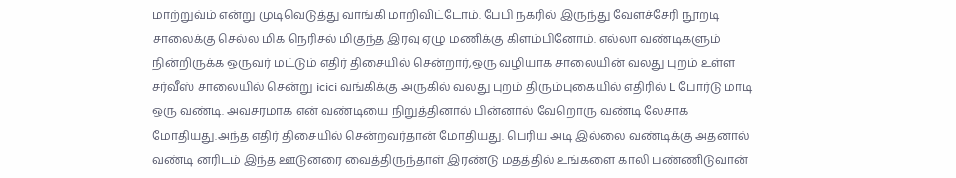மாற்றுவ்ம் என்று முடிவெடுத்து வாங்கி மாறிவிட்டோம். பேபி நகரில் இருந்து வேளச்சேரி நூறடி சாலைக்கு செல்ல மிக நெரிசல் மிகுந்த இரவு ஏழு மணிக்கு கிளம்பினோம். எல்லா வண்டிகளும் நின்றிருக்க ஒருவர் மட்டும் எதிர் திசையில் சென்றார்,ஒரு வழியாக சாலையின் வலது புறம் உள்ள சர்வீஸ் சாலையில் சென்று icici வங்கிக்கு அருகில் வலது புறம் திரும்புகையில் எதிரில் L போர்டு மாடி ஒரு வண்டி. அவசரமாக என் வண்டியை நிறுத்தினால் பின்னால் வேறொரு வண்டி லேசாக மோதியது.அந்த எதிர் திசையில் சென்றவர்தான் மோதியது. பெரிய அடி இல்லை வண்டிக்கு அதனால் வண்டி னரிடம் இந்த ஊடுனரை வைத்திருந்தாள் இரண்டு மதத்தில் உங்களை காலி பண்ணிடுவான்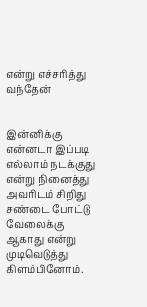என்று எச்சரித்து வந்தேன்


இன்னிக்கு என்னடா இப்படி எல்லாம் நடக்குது என்று நினைத்து அவரிடம் சிறிது சண்டை போட்டு வேலைக்கு ஆகாது என்று முடிவெடுத்து கிளம்பினோம்.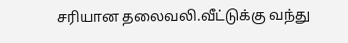சரியான தலைவலி.வீட்டுக்கு வந்து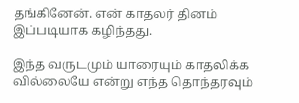தங்கினேன். என் காதலர் தினம் இப்படியாக கழிந்தது.

இந்த வருடமும் யாரையும் காதலிக்க வில்லையே என்று எந்த தொந்தரவும்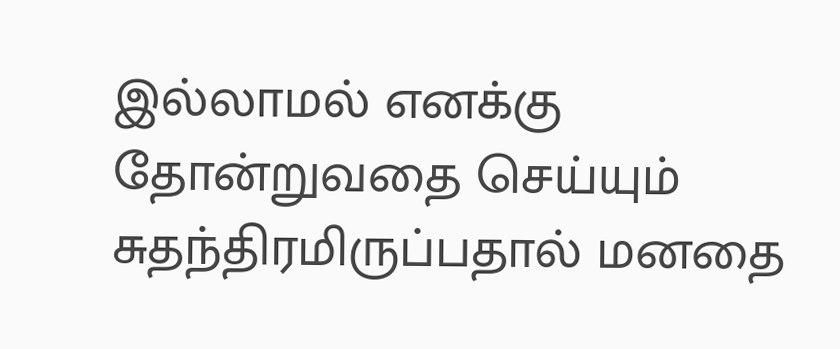இல்லாமல் எனக்கு தோன்றுவதை செய்யும் சுதந்திரமிருப்பதால் மனதை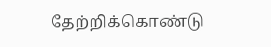தேற்றிக்கொண்டு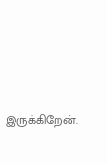இருக்கிறேன்.